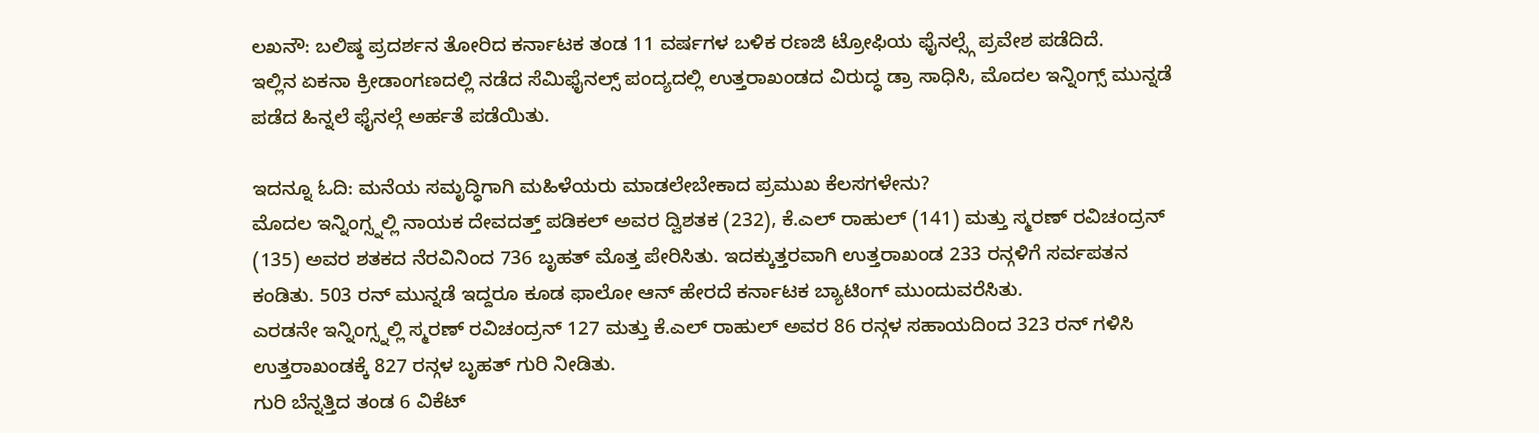ಲಖನೌ: ಬಲಿಷ್ಠ ಪ್ರದರ್ಶನ ತೋರಿದ ಕರ್ನಾಟಕ ತಂಡ 11 ವರ್ಷಗಳ ಬಳಿಕ ರಣಜಿ ಟ್ರೋಫಿಯ ಫೈನಲ್ಸ್ಗೆ ಪ್ರವೇಶ ಪಡೆದಿದೆ.
ಇಲ್ಲಿನ ಏಕನಾ ಕ್ರೀಡಾಂಗಣದಲ್ಲಿ ನಡೆದ ಸೆಮಿಫೈನಲ್ಸ್ ಪಂದ್ಯದಲ್ಲಿ ಉತ್ತರಾಖಂಡದ ವಿರುದ್ಧ ಡ್ರಾ ಸಾಧಿಸಿ, ಮೊದಲ ಇನ್ನಿಂಗ್ಸ್ ಮುನ್ನಡೆ ಪಡೆದ ಹಿನ್ನಲೆ ಫೈನಲ್ಗೆ ಅರ್ಹತೆ ಪಡೆಯಿತು.

ಇದನ್ನೂ ಓದಿ: ಮನೆಯ ಸಮೃದ್ಧಿಗಾಗಿ ಮಹಿಳೆಯರು ಮಾಡಲೇಬೇಕಾದ ಪ್ರಮುಖ ಕೆಲಸಗಳೇನು?
ಮೊದಲ ಇನ್ನಿಂಗ್ಸ್ನಲ್ಲಿ ನಾಯಕ ದೇವದತ್ತ್ ಪಡಿಕಲ್ ಅವರ ದ್ವಿಶತಕ (232), ಕೆ.ಎಲ್ ರಾಹುಲ್ (141) ಮತ್ತು ಸ್ಮರಣ್ ರವಿಚಂದ್ರನ್ (135) ಅವರ ಶತಕದ ನೆರವಿನಿಂದ 736 ಬೃಹತ್ ಮೊತ್ತ ಪೇರಿಸಿತು. ಇದಕ್ಕುತ್ತರವಾಗಿ ಉತ್ತರಾಖಂಡ 233 ರನ್ಗಳಿಗೆ ಸರ್ವಪತನ ಕಂಡಿತು. 503 ರನ್ ಮುನ್ನಡೆ ಇದ್ದರೂ ಕೂಡ ಫಾಲೋ ಆನ್ ಹೇರದೆ ಕರ್ನಾಟಕ ಬ್ಯಾಟಿಂಗ್ ಮುಂದುವರೆಸಿತು.
ಎರಡನೇ ಇನ್ನಿಂಗ್ಸ್ನಲ್ಲಿ ಸ್ಮರಣ್ ರವಿಚಂದ್ರನ್ 127 ಮತ್ತು ಕೆ.ಎಲ್ ರಾಹುಲ್ ಅವರ 86 ರನ್ಗಳ ಸಹಾಯದಿಂದ 323 ರನ್ ಗಳಿಸಿ ಉತ್ತರಾಖಂಡಕ್ಕೆ 827 ರನ್ಗಳ ಬೃಹತ್ ಗುರಿ ನೀಡಿತು.
ಗುರಿ ಬೆನ್ನತ್ತಿದ ತಂಡ 6 ವಿಕೆಟ್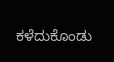ಕಳೆದುಕೊಂಡು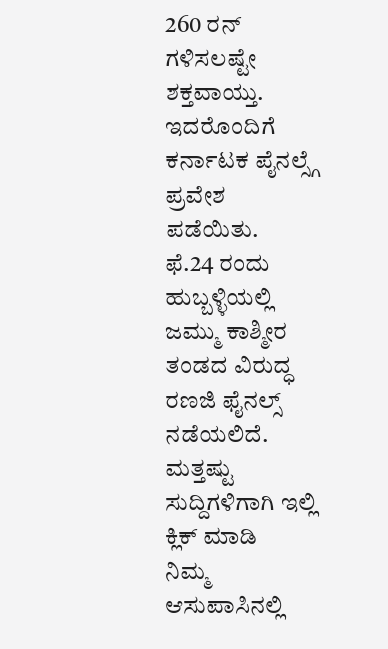260 ರನ್ ಗಳಿಸಲಷ್ಟೇ ಶಕ್ತವಾಯ್ತು. ಇದರೊಂದಿಗೆ ಕರ್ನಾಟಕ ಪೈನಲ್ಸ್ಗೆ ಪ್ರವೇಶ ಪಡೆಯಿತು.
ಫೆ.24 ರಂದು ಹುಬ್ಬಳ್ಳಿಯಲ್ಲಿ ಜಮ್ಮು ಕಾಶ್ಮೀರ ತಂಡದ ವಿರುದ್ಧ ರಣಜಿ ಫೈನಲ್ಸ್ ನಡೆಯಲಿದೆ.
ಮತ್ತಷ್ಟು ಸುದ್ದಿಗಳಿಗಾಗಿ ಇಲ್ಲಿ ಕ್ಲಿಕ್ ಮಾಡಿ
ನಿಮ್ಮ ಆಸುಪಾಸಿನಲ್ಲಿ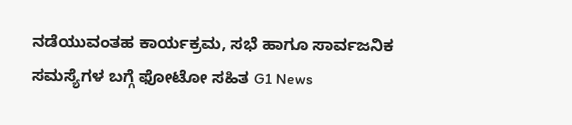ನಡೆಯುವಂತಹ ಕಾರ್ಯಕ್ರಮ, ಸಭೆ ಹಾಗೂ ಸಾರ್ವಜನಿಕ ಸಮಸ್ಯೆಗಳ ಬಗ್ಗೆ ಫೋಟೋ ಸಹಿತ G1 News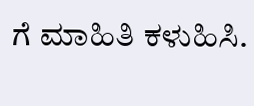ಗೆ ಮಾಹಿತಿ ಕಳುಹಿಸಿ.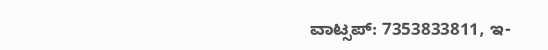ವಾಟ್ಸಪ್: 7353833811, ಇ-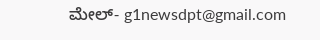ಮೇಲ್- g1newsdpt@gmail.com